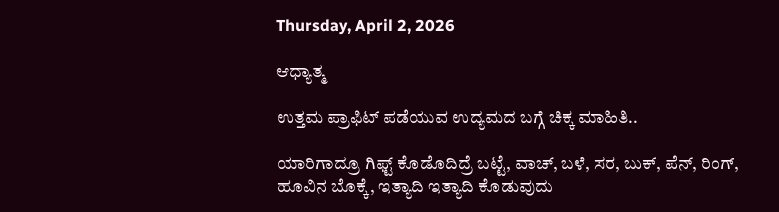Thursday, April 2, 2026

ಆಧ್ಯಾತ್ಮ

ಉತ್ತಮ ಪ್ರಾಫಿಟ್ ಪಡೆಯುವ ಉದ್ಯಮದ ಬಗ್ಗೆ ಚಿಕ್ಕ ಮಾಹಿತಿ..

ಯಾರಿಗಾದ್ರೂ ಗಿಫ್ಟ್ ಕೊಡೊದಿದ್ರೆ ಬಟ್ಟೆ, ವಾಚ್, ಬಳೆ, ಸರ, ಬುಕ್, ಪೆನ್, ರಿಂಗ್, ಹೂವಿನ ಬೊಕ್ಕೆ, ಇತ್ಯಾದಿ ಇತ್ಯಾದಿ ಕೊಡುವುದು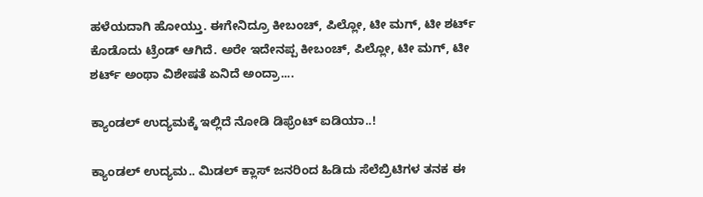ಹಳೆಯದಾಗಿ ಹೋಯ್ತು. ಈಗೇನಿದ್ರೂ ಕೀಬಂಚ್, ಪಿಲ್ಲೋ, ಟೀ ಮಗ್, ಟೀ ಶರ್ಟ್ ಕೊಡೊದು ಟ್ರೆಂಡ್ ಆಗಿದೆ. ಅರೇ ಇದೇನಪ್ಪ ಕೀಬಂಚ್, ಪಿಲ್ಲೋ, ಟೀ ಮಗ್, ಟೀ ಶರ್ಟ್ ಅಂಥಾ ವಿಶೇಷತೆ ಏನಿದೆ ಅಂದ್ರಾ....

ಕ್ಯಾಂಡಲ್ ಉದ್ಯಮಕ್ಕೆ ಇಲ್ಲಿದೆ ನೋಡಿ ಡಿಫ್ರೆಂಟ್ ಐಡಿಯಾ..!

ಕ್ಯಾಂಡಲ್ ಉದ್ಯಮ.. ಮಿಡಲ್ ಕ್ಲಾಸ್ ಜನರಿಂದ ಹಿಡಿದು ಸೆಲೆಬ್ರಿಟಿಗಳ ತನಕ ಈ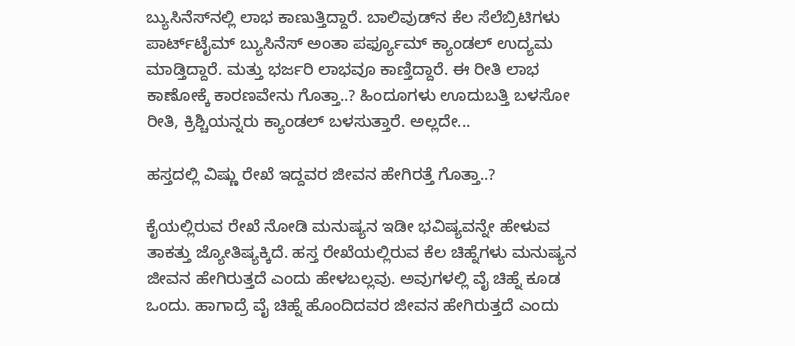ಬ್ಯುಸಿನೆಸ್‌ನಲ್ಲಿ ಲಾಭ ಕಾಣುತ್ತಿದ್ದಾರೆ. ಬಾಲಿವುಡ್‌ನ ಕೆಲ ಸೆಲೆಬ್ರಿಟಿಗಳು ಪಾರ್ಟ್‌ಟೈಮ್ ಬ್ಯುಸಿನೆಸ್ ಅಂತಾ ಪರ್ಫ್ಯೂಮ್ ಕ್ಯಾಂಡಲ್ ಉದ್ಯಮ ಮಾಡ್ತಿದ್ದಾರೆ. ಮತ್ತು ಭರ್ಜರಿ ಲಾಭವೂ ಕಾಣ್ತಿದ್ದಾರೆ. ಈ ರೀತಿ ಲಾಭ ಕಾಣೋಕ್ಕೆ ಕಾರಣವೇನು ಗೊತ್ತಾ..? ಹಿಂದೂಗಳು ಊದುಬತ್ತಿ ಬಳಸೋ ರೀತಿ, ಕ್ರಿಶ್ಚಿಯನ್ನರು ಕ್ಯಾಂಡಲ್ ಬಳಸುತ್ತಾರೆ. ಅಲ್ಲದೇ...

ಹಸ್ತದಲ್ಲಿ ವಿಷ್ಣು ರೇಖೆ ಇದ್ದವರ ಜೀವನ ಹೇಗಿರತ್ತೆ ಗೊತ್ತಾ..?

ಕೈಯಲ್ಲಿರುವ ರೇಖೆ ನೋಡಿ ಮನುಷ್ಯನ ಇಡೀ ಭವಿಷ್ಯವನ್ನೇ ಹೇಳುವ ತಾಕತ್ತು ಜ್ಯೋತಿಷ್ಯಕ್ಕಿದೆ. ಹಸ್ತ ರೇಖೆಯಲ್ಲಿರುವ ಕೆಲ ಚಿಹ್ನೆಗಳು ಮನುಷ್ಯನ ಜೀವನ ಹೇಗಿರುತ್ತದೆ ಎಂದು ಹೇಳಬಲ್ಲವು. ಅವುಗಳಲ್ಲಿ ವೈ ಚಿಹ್ನೆ ಕೂಡ ಒಂದು. ಹಾಗಾದ್ರೆ ವೈ ಚಿಹ್ನೆ ಹೊಂದಿದವರ ಜೀವನ ಹೇಗಿರುತ್ತದೆ ಎಂದು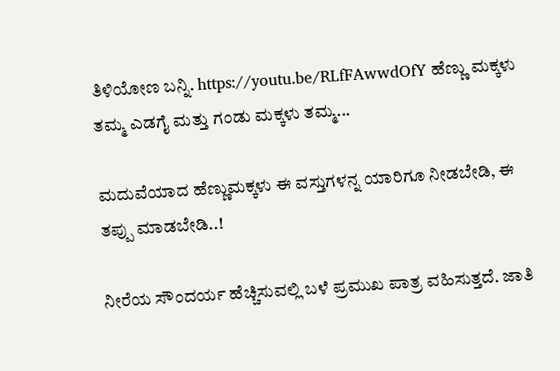ತಿಳಿಯೋಣ ಬನ್ನಿ. https://youtu.be/RLfFAwwdOfY ಹೆಣ್ಣು ಮಕ್ಕಳು ತಮ್ಮ ಎಡಗೈ ಮತ್ತು ಗಂಡು ಮಕ್ಕಳು ತಮ್ಮ...

ಮದುವೆಯಾದ ಹೆಣ್ಣುಮಕ್ಕಳು ಈ ವಸ್ತುಗಳನ್ನ ಯಾರಿಗೂ ನೀಡಬೇಡಿ, ಈ ತಪ್ಪು ಮಾಡಬೇಡಿ..!

ನೀರೆಯ ಸೌಂದರ್ಯ ಹೆಚ್ಚಿಸುವಲ್ಲಿ ಬಳೆ ಪ್ರಮುಖ ಪಾತ್ರ ವಹಿಸುತ್ತದೆ. ಜಾತಿ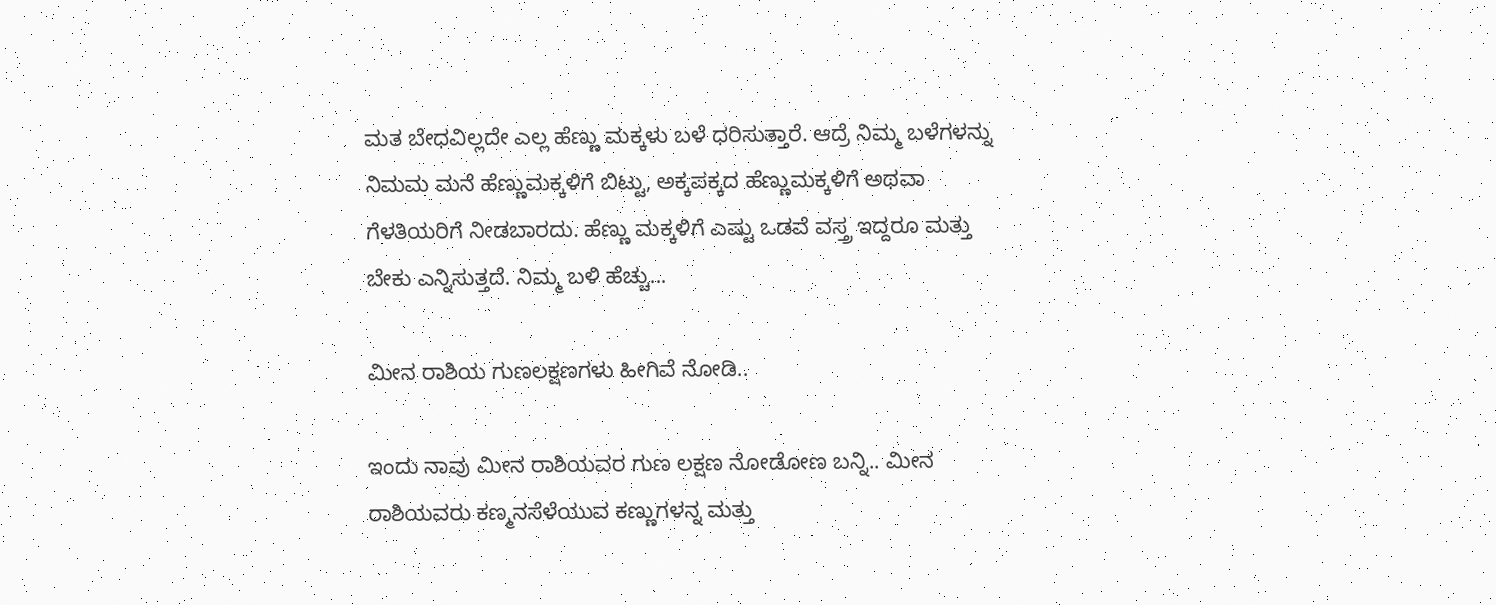ಮತ ಬೇಧವಿಲ್ಲದೇ ಎಲ್ಲ ಹೆಣ್ಣು ಮಕ್ಕಳು ಬಳೆ ಧರಿಸುತ್ತಾರೆ. ಆದ್ರೆ ನಿಮ್ಮ ಬಳೆಗಳನ್ನು ನಿಮಮ ಮನೆ ಹೆಣ್ಣುಮಕ್ಕಳಿಗೆ ಬಿಟ್ಟು, ಅಕ್ಕಪಕ್ಕದ ಹೆಣ್ಣುಮಕ್ಕಳಿಗೆ ಅಥವಾ ಗೆಳತಿಯರಿಗೆ ನೀಡಬಾರದು. ಹೆಣ್ಣು ಮಕ್ಕಳಿಗೆ ಎಷ್ಟು ಒಡವೆ ವಸ್ತ್ರ ಇದ್ದರೂ ಮತ್ತು ಬೇಕು ಎನ್ನಿಸುತ್ತದೆ. ನಿಮ್ಮ ಬಳಿ ಹೆಚ್ಚು...

ಮೀನ ರಾಶಿಯ ಗುಣಲಕ್ಷಣಗಳು ಹೀಗಿವೆ ನೋಡಿ..

ಇಂದು ನಾವು ಮೀನ ರಾಶಿಯವರ ಗುಣ ಲಕ್ಷಣ ನೋಡೋಣ ಬನ್ನಿ.. ಮೀನ ರಾಶಿಯವರು ಕಣ್ಮನಸೆಳೆಯುವ ಕಣ್ಣುಗಳನ್ನ ಮತ್ತು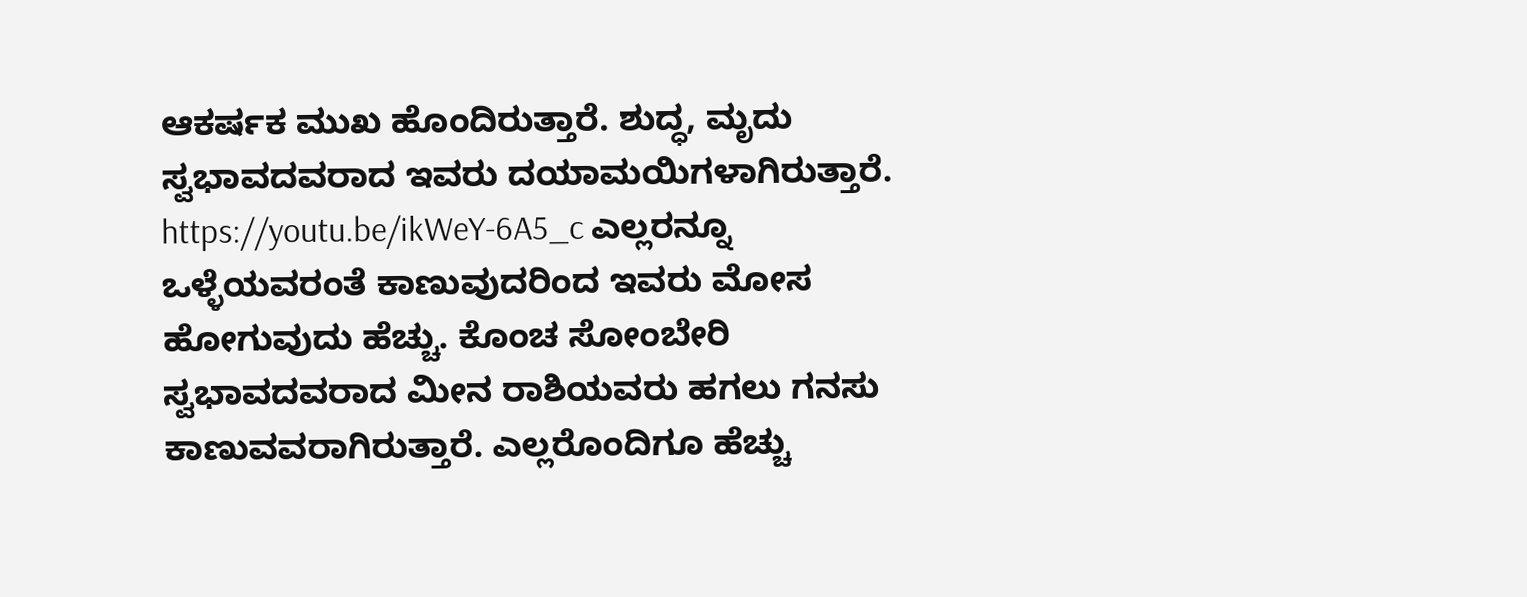ಆಕರ್ಷಕ ಮುಖ ಹೊಂದಿರುತ್ತಾರೆ. ಶುದ್ಧ, ಮೃದು ಸ್ವಭಾವದವರಾದ ಇವರು ದಯಾಮಯಿಗಳಾಗಿರುತ್ತಾರೆ. https://youtu.be/ikWeY-6A5_c ಎಲ್ಲರನ್ನೂ ಒಳ್ಳೆಯವರಂತೆ ಕಾಣುವುದರಿಂದ ಇವರು ಮೋಸ ಹೋಗುವುದು ಹೆಚ್ಚು. ಕೊಂಚ ಸೋಂಬೇರಿ ಸ್ವಭಾವದವರಾದ ಮೀನ ರಾಶಿಯವರು ಹಗಲು ಗನಸು ಕಾಣುವವರಾಗಿರುತ್ತಾರೆ. ಎಲ್ಲರೊಂದಿಗೂ ಹೆಚ್ಚು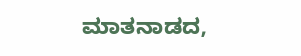ಮಾತನಾಡದ,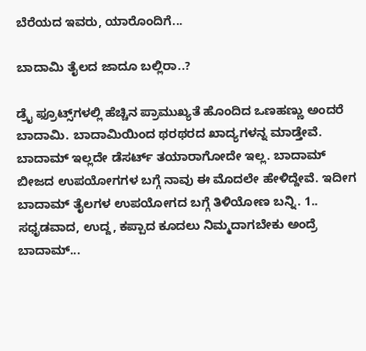ಬೆರೆಯದ ಇವರು, ಯಾರೊಂದಿಗೆ...

ಬಾದಾಮಿ ತೈಲದ ಜಾದೂ ಬಲ್ಲಿರಾ..?

ಡ್ರೈ ಫ್ರೂಟ್ಸ್‌ಗಳಲ್ಲಿ ಹೆಚ್ಚಿನ ಪ್ರಾಮುಖ್ಯತೆ ಹೊಂದಿದ ಒಣಹಣ್ಣು ಅಂದರೆ ಬಾದಾಮಿ. ಬಾದಾಮಿಯಿಂದ ಥರಥರದ ಖಾದ್ಯಗಳನ್ನ ಮಾಡ್ತೇವೆ. ಬಾದಾಮ್ ಇಲ್ಲದೇ ಡೆಸರ್ಟ್ ತಯಾರಾಗೋದೇ ಇಲ್ಲ. ಬಾದಾಮ್ ಬೀಜದ ಉಪಯೋಗಗಳ ಬಗ್ಗೆ ನಾವು ಈ ಮೊದಲೇ ಹೇಳಿದ್ದೇವೆ. ಇದೀಗ ಬಾದಾಮ್ ತೈಲಗಳ ಉಪಯೋಗದ ಬಗ್ಗೆ ತಿಳಿಯೋಣ ಬನ್ನಿ. 1.. ಸಧೃಡವಾದ, ಉದ್ದ, ಕಪ್ಪಾದ ಕೂದಲು ನಿಮ್ಮದಾಗಬೇಕು ಅಂದ್ರೆ ಬಾದಾಮ್...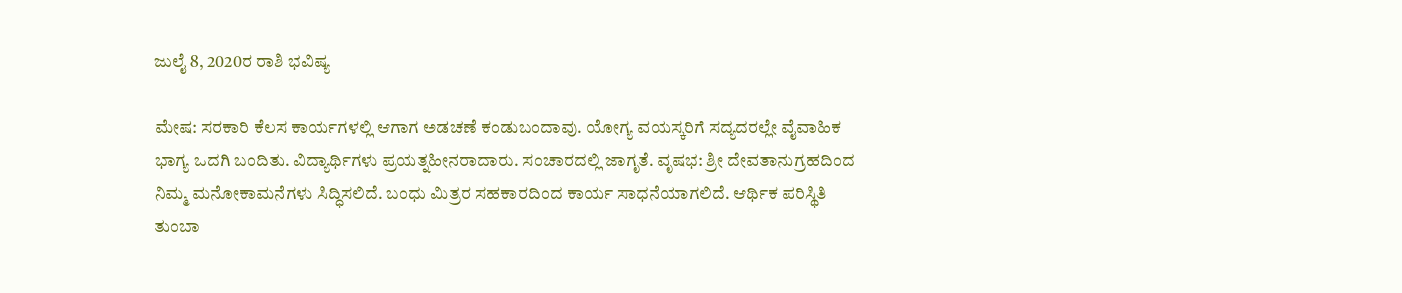ಜುಲೈ 8, 2020ರ ರಾಶಿ ಭವಿಷ್ಯ

ಮೇಷ: ಸರಕಾರಿ ಕೆಲಸ ಕಾರ್ಯಗಳಲ್ಲಿ ಆಗಾಗ ಅಡಚಣೆ ಕಂಡುಬಂದಾವು. ಯೋಗ್ಯ ವಯಸ್ಕರಿಗೆ ಸದ್ಯದರಲ್ಲೇ ವೈವಾಹಿಕ ಭಾಗ್ಯ ಒದಗಿ ಬಂದಿತು. ವಿದ್ಯಾರ್ಥಿಗಳು ಪ್ರಯತ್ನಹೀನರಾದಾರು. ಸಂಚಾರದಲ್ಲಿ ಜಾಗೃತೆ. ವೃಷಭ: ಶ್ರೀ ದೇವತಾನುಗ್ರಹದಿಂದ ನಿಮ್ಮ ಮನೋಕಾಮನೆಗಳು ಸಿದ್ಧಿಸಲಿದೆ. ಬಂಧು ಮಿತ್ರರ ಸಹಕಾರದಿಂದ ಕಾರ್ಯ ಸಾಧನೆಯಾಗಲಿದೆ. ಆರ್ಥಿಕ ಪರಿಸ್ಥಿತಿ ತುಂಬಾ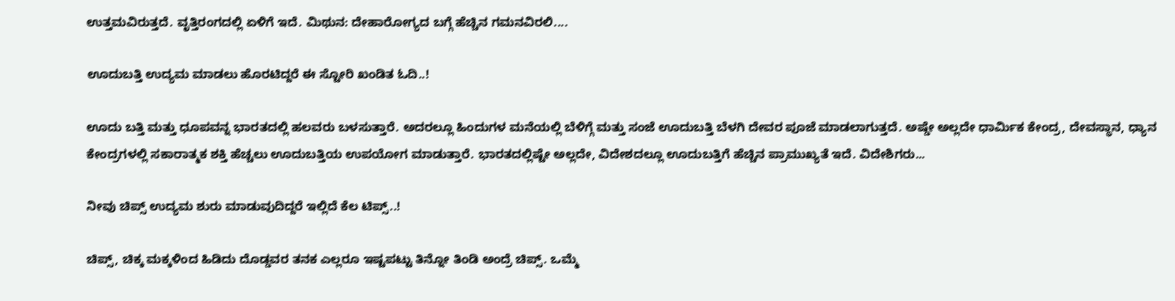ಉತ್ತಮವಿರುತ್ತದೆ. ವೃತ್ತಿರಂಗದಲ್ಲಿ ಏಳಿಗೆ ಇದೆ. ಮಿಥುನ: ದೇಹಾರೋಗ್ಯದ ಬಗ್ಗೆ ಹೆಚ್ಚಿನ ಗಮನವಿರಲಿ....

ಊದುಬತ್ತಿ ಉದ್ಯಮ ಮಾಡಲು ಹೊರಟಿದ್ದರೆ ಈ ಸ್ಟೋರಿ ಖಂಡಿತ ಓದಿ..!

ಊದು ಬತ್ತಿ ಮತ್ತು ಧೂಪವನ್ನ ಭಾರತದಲ್ಲಿ ಹಲವರು ಬಳಸುತ್ತಾರೆ. ಅದರಲ್ಲೂ ಹಿಂದುಗಳ ಮನೆಯಲ್ಲಿ ಬೆಳಿಗ್ಗೆ ಮತ್ತು ಸಂಜೆ ಊದುಬತ್ತಿ ಬೆಳಗಿ ದೇವರ ಪೂಜೆ ಮಾಡಲಾಗುತ್ತದೆ. ಅಷ್ಡೇ ಅಲ್ಲದೇ ಧಾರ್ಮಿಕ ಕೇಂದ್ರ, ದೇವಸ್ಥಾನ, ಧ್ಯಾನ ಕೇಂದ್ರಗಳಲ್ಲಿ ಸಕಾರಾತ್ಮಕ ಶಕ್ತಿ ಹೆಚ್ಚಲು ಊದುಬತ್ತಿಯ ಉಪಯೋಗ ಮಾಡುತ್ತಾರೆ. ಭಾರತದಲ್ಲಿಷ್ಟೇ ಅಲ್ಲದೇ, ವಿದೇಶದಲ್ಲೂ ಊದುಬತ್ತಿಗೆ ಹೆಚ್ಚಿನ ಪ್ರಾಮುಖ್ಯತೆ ಇದೆ. ವಿದೇಶಿಗರು...

ನೀವು ಚಿಪ್ಸ್ ಉದ್ಯಮ ಶುರು ಮಾಡುವುದಿದ್ದರೆ ಇಲ್ಲಿದೆ ಕೆಲ ಟಿಪ್ಸ್..!

ಚಿಪ್ಸ್, ಚಿಕ್ಕ ಮಕ್ಕಳಿಂದ ಹಿಡಿದು ದೊಡ್ಡವರ ತನಕ ಎಲ್ಲರೂ ಇಷ್ಟಪಟ್ಟು ತಿನ್ನೋ ತಿಂಡಿ ಅಂದ್ರೆ ಚಿಪ್ಸ್. ಒಮ್ಮೆ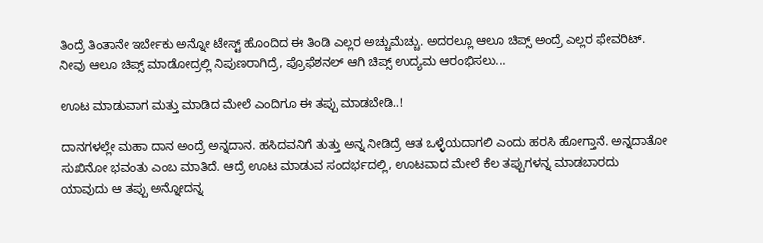ತಿಂದ್ರೆ ತಿಂತಾನೇ ಇರ್ಬೇಕು ಅನ್ನೋ ಟೇಸ್ಟ್ ಹೊಂದಿದ ಈ ತಿಂಡಿ ಎಲ್ಲರ ಅಚ್ಚುಮೆಚ್ಚು. ಅದರಲ್ಲೂ ಆಲೂ ಚಿಪ್ಸ್ ಅಂದ್ರೆ ಎಲ್ಲರ ಫೇವರಿಟ್. ನೀವು ಆಲೂ ಚಿಪ್ಸ್ ಮಾಡೋದ್ರಲ್ಲಿ ನಿಪುಣರಾಗಿದ್ರೆ, ಪ್ರೊಫೆಶನಲ್‌ ಆಗಿ ಚಿಪ್ಸ್ ಉದ್ಯಮ ಆರಂಭಿಸಲು...

ಊಟ ಮಾಡುವಾಗ ಮತ್ತು ಮಾಡಿದ ಮೇಲೆ ಎಂದಿಗೂ ಈ ತಪ್ಪು ಮಾಡಬೇಡಿ..!

ದಾನಗಳಲ್ಲೇ ಮಹಾ ದಾನ ಅಂದ್ರೆ ಅನ್ನದಾನ. ಹಸಿದವನಿಗೆ ತುತ್ತು ಅನ್ನ ನೀಡಿದ್ರೆ ಆತ ಒಳ್ಳೆಯದಾಗಲಿ ಎಂದು ಹರಸಿ ಹೋಗ್ತಾನೆ. ಅನ್ನದಾತೋ ಸುಖಿನೋ ಭವಂತು ಎಂಬ ಮಾತಿದೆ. ಆದ್ರೆ ಊಟ ಮಾಡುವ ಸಂದರ್ಭದಲ್ಲಿ, ಊಟವಾದ ಮೇಲೆ ಕೆಲ ತಪ್ಪುಗಳನ್ನ ಮಾಡಬಾರದು ಯಾವುದು ಆ ತಪ್ಪು ಅನ್ನೋದನ್ನ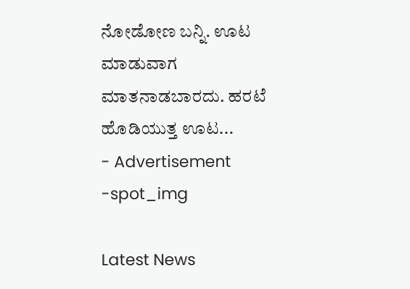ನೋಡೋಣ ಬನ್ನಿ. ಊಟ ಮಾಡುವಾಗ ಮಾತನಾಡಬಾರದು. ಹರಟೆ ಹೊಡಿಯುತ್ತ ಊಟ...
- Advertisement -spot_img

Latest News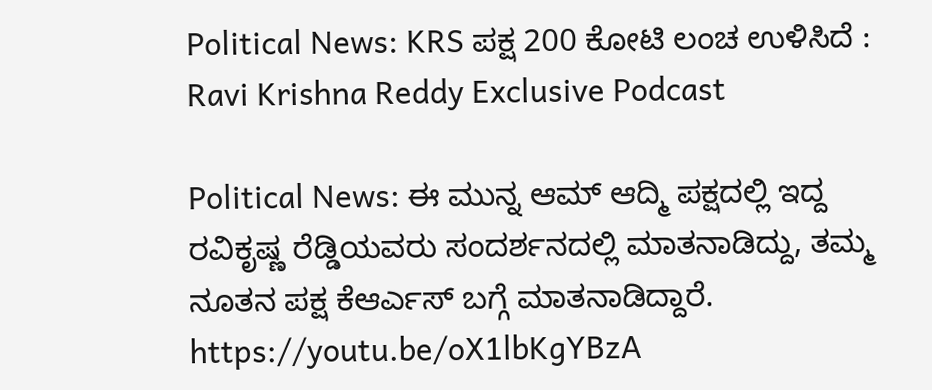Political News: KRS ಪಕ್ಷ 200 ಕೋಟಿ ಲಂಚ ಉಳಿಸಿದೆ : Ravi Krishna Reddy Exclusive Podcast

Political News: ಈ ಮುನ್ನ ಆಮ್ ಆದ್ಮಿ ಪಕ್ಷದಲ್ಲಿ ಇದ್ದ ರವಿಕೃಷ್ಣ ರೆಡ್ಡಿಯವರು ಸಂದರ್ಶನದಲ್ಲಿ ಮಾತನಾಡಿದ್ದು, ತಮ್ಮ ನೂತನ ಪಕ್ಷ ಕೆಆರ್ಎಸ್ ಬಗ್ಗೆ ಮಾತನಾಡಿದ್ದಾರೆ. https://youtu.be/oX1lbKgYBzA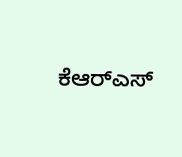ಕೆಆರ್‌ಎಸ್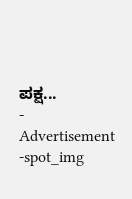ಪಕ್ಷ...
- Advertisement -spot_img